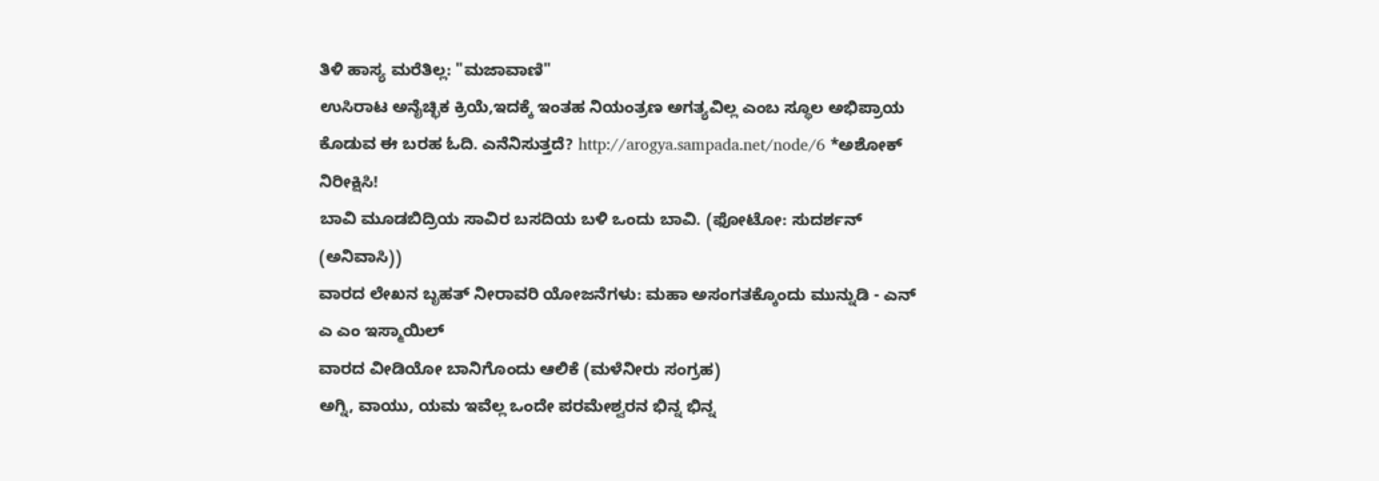ತಿಳಿ ಹಾಸ್ಯ ಮರೆತಿಲ್ಲ: "ಮಜಾವಾಣಿ"
ಉಸಿರಾಟ ಅನೈಚ್ಛಿಕ ಕ್ರಿಯೆ,ಇದಕ್ಕೆ ಇಂತಹ ನಿಯಂತ್ರಣ ಅಗತ್ಯವಿಲ್ಲ ಎಂಬ ಸ್ಥೂಲ ಅಭಿಪ್ರಾಯ ಕೊಡುವ ಈ ಬರಹ ಓದಿ. ಎನೆನಿಸುತ್ತದೆ? http://arogya.sampada.net/node/6 *ಅಶೋಕ್
ನಿರೀಕ್ಷಿಸಿ!
ಬಾವಿ ಮೂಡಬಿದ್ರಿಯ ಸಾವಿರ ಬಸದಿಯ ಬಳಿ ಒಂದು ಬಾವಿ. (ಫೋಟೋ: ಸುದರ್ಶನ್ (ಅನಿವಾಸಿ))
ವಾರದ ಲೇಖನ ಬೃಹತ್ ನೀರಾವರಿ ಯೋಜನೆಗಳು: ಮಹಾ ಅಸಂಗತಕ್ಕೊಂದು ಮುನ್ನುಡಿ - ಎನ್ ಎ ಎಂ ಇಸ್ಮಾಯಿಲ್
ವಾರದ ವೀಡಿಯೋ ಬಾನಿಗೊಂದು ಆಲಿಕೆ (ಮಳೆನೀರು ಸಂಗ್ರಹ)
ಅಗ್ನಿ, ವಾಯು, ಯಮ ಇವೆಲ್ಲ ಒಂದೇ ಪರಮೇಶ್ವರನ ಭಿನ್ನ ಭಿನ್ನ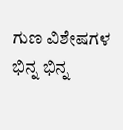ಗುಣ ವಿಶೇಷಗಳ ಭಿನ್ನ ಭಿನ್ನ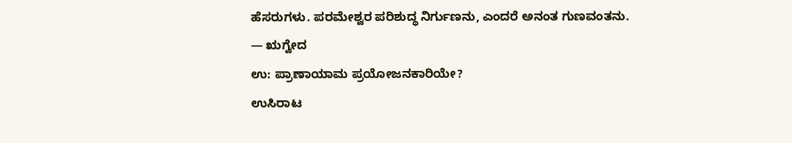ಹೆಸರುಗಳು. ಪರಮೇಶ್ವರ ಪರಿಶುದ್ಧ ನಿರ್ಗುಣನು, ಎಂದರೆ ಅನಂತ ಗುಣವಂತನು.
— ಋಗ್ವೇದ
ಉ: ಪ್ರಾಣಾಯಾಮ ಪ್ರಯೋಜನಕಾರಿಯೇ?
ಉಸಿರಾಟ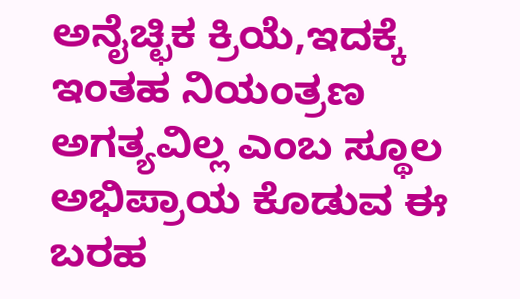ಅನೈಚ್ಛಿಕ ಕ್ರಿಯೆ,ಇದಕ್ಕೆ ಇಂತಹ ನಿಯಂತ್ರಣ ಅಗತ್ಯವಿಲ್ಲ ಎಂಬ ಸ್ಥೂಲ ಅಭಿಪ್ರಾಯ ಕೊಡುವ ಈ ಬರಹ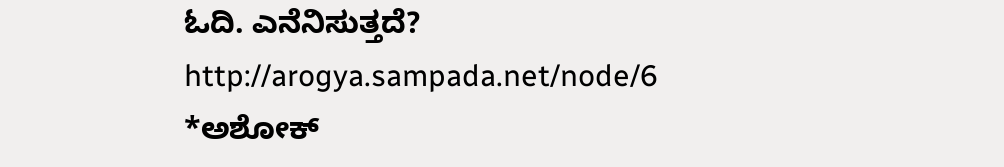ಓದಿ. ಎನೆನಿಸುತ್ತದೆ?
http://arogya.sampada.net/node/6
*ಅಶೋಕ್